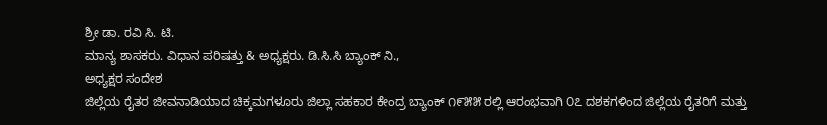ಶ್ರೀ ಡಾ. ರವಿ ಸಿ. ಟಿ.
ಮಾನ್ಯ ಶಾಸಕರು. ವಿಧಾನ ಪರಿಷತ್ತು & ಅಧ್ಯಕ್ಷರು. ಡಿ.ಸಿ.ಸಿ ಬ್ಯಾಂಕ್ ನಿ.,
ಅಧ್ಯಕ್ಷರ ಸಂದೇಶ
ಜಿಲ್ಲೆಯ ರೈತರ ಜೀವನಾಡಿಯಾದ ಚಿಕ್ಕಮಗಳೂರು ಜಿಲ್ಲಾ ಸಹಕಾರ ಕೇಂದ್ರ ಬ್ಯಾಂಕ್ ೧೯೫೫ ರಲ್ಲಿ ಆರಂಭವಾಗಿ ೦೭ ದಶಕಗಳಿಂದ ಜಿಲ್ಲೆಯ ರೈತರಿಗೆ ಮತ್ತು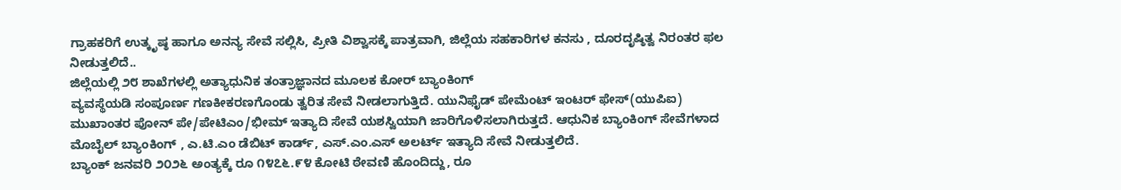ಗ್ರಾಹಕರಿಗೆ ಉತ್ಕೃಷ್ಠ ಹಾಗೂ ಅನನ್ಯ ಸೇವೆ ಸಲ್ಲಿಸಿ, ಪ್ರೀತಿ ವಿಶ್ವಾಸಕ್ಕೆ ಪಾತ್ರವಾಗಿ, ಜಿಲ್ಲೆಯ ಸಹಕಾರಿಗಳ ಕನಸು , ದೂರದೃಷ್ಠಿತ್ವ ನಿರಂತರ ಫಲ ನೀಡುತ್ತಲಿದೆ..
ಜಿಲ್ಲೆಯಲ್ಲಿ ೨೮ ಶಾಖೆಗಳಲ್ಲಿ ಅತ್ಯಾಧುನಿಕ ತಂತ್ರಾಜ್ಞಾನದ ಮೂಲಕ ಕೋರ್ ಬ್ಯಾಂಕಿಂಗ್
ವ್ಯವಸ್ಥೆಯಡಿ ಸಂಪೂರ್ಣ ಗಣಕೀಕರಣಗೊಂಡು ತ್ವರಿತ ಸೇವೆ ನೀಡಲಾಗುತ್ತಿದೆ. ಯುನಿಫೈಡ್ ಪೇಮೆಂಟ್ ಇಂಟರ್ ಫೇಸ್(ಯುಪಿಐ) ಮುಖಾಂತರ ಪೋನ್ ಪೇ/ಪೇಟಿಎಂ/ಭೀಮ್ ಇತ್ಯಾದಿ ಸೇವೆ ಯಶಸ್ವಿಯಾಗಿ ಜಾರಿಗೊಳಿಸಲಾಗಿರುತ್ತದೆ. ಆಧುನಿಕ ಬ್ಯಾಂಕಿಂಗ್ ಸೇವೆಗಳಾದ ಮೊಬೈಲ್ ಬ್ಯಾಂಕಿಂಗ್ , ಎ.ಟಿ.ಎಂ ಡೆಬಿಟ್ ಕಾರ್ಡ್, ಎಸ್.ಎಂ.ಎಸ್ ಅಲರ್ಟ್ ಇತ್ಯಾದಿ ಸೇವೆ ನೀಡುತ್ತಲಿದೆ.
ಬ್ಯಾಂಕ್ ಜನವರಿ ೨೦೨೬ ಅಂತ್ಯಕ್ಕೆ ರೂ ೧೪೭೬.೯೪ ಕೋಟಿ ಠೇವಣಿ ಹೊಂದಿದ್ದು, ರೂ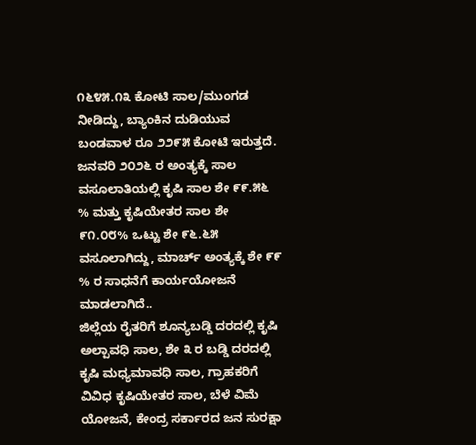೧೬೪೫.೧೩ ಕೋಟಿ ಸಾಲ/ಮುಂಗಡ ನೀಡಿದ್ದು, ಬ್ಯಾಂಕಿನ ದುಡಿಯುವ ಬಂಡವಾಳ ರೂ ೨೨೯೫ ಕೋಟಿ ಇರುತ್ತದೆ.
ಜನವರಿ ೨೦೨೬ ರ ಅಂತ್ಯಕ್ಕೆ ಸಾಲ ವಸೂಲಾತಿಯಲ್ಲಿ ಕೃಷಿ ಸಾಲ ಶೇ ೯೯.೫೬ % ಮತ್ತು ಕೃಷಿಯೇತರ ಸಾಲ ಶೇ ೯೧.೦೮% ಒಟ್ಟು ಶೇ ೯೬.೬೫ ವಸೂಲಾಗಿದ್ದು, ಮಾರ್ಚ್ ಅಂತ್ಯಕ್ಕೆ ಶೇ ೯೯ % ರ ಸಾಧನೆಗೆ ಕಾರ್ಯಯೋಜನೆ ಮಾಡಲಾಗಿದೆ..
ಜಿಲ್ಲೆಯ ರೈತರಿಗೆ ಶೂನ್ಯಬಡ್ಡಿ ದರದಲ್ಲಿ ಕೃಷಿ ಅಲ್ಪಾವಧಿ ಸಾಲ, ಶೇ ೩ ರ ಬಡ್ಡಿ ದರದಲ್ಲಿ ಕೃಷಿ ಮಧ್ಯಮಾವಧಿ ಸಾಲ, ಗ್ರಾಹಕರಿಗೆ ವಿವಿಧ ಕೃಷಿಯೇತರ ಸಾಲ, ಬೆಳೆ ವಿಮೆ ಯೋಜನೆ, ಕೇಂದ್ರ ಸರ್ಕಾರದ ಜನ ಸುರಕ್ಷಾ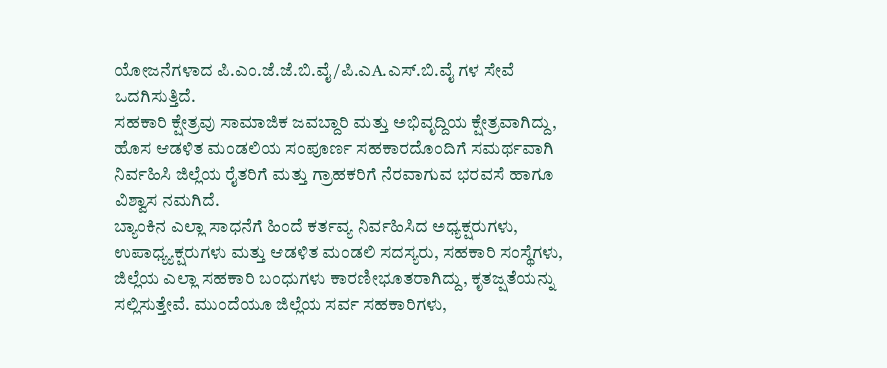ಯೋಜನೆಗಳಾದ ಪಿ.ಎಂ.ಜೆ.ಜೆ.ಬಿ.ವೈ/ಪಿ.ಎA.ಎಸ್.ಬಿ.ವೈ ಗಳ ಸೇವೆ ಒದಗಿಸುತ್ತಿದೆ.
ಸಹಕಾರಿ ಕ್ಷೇತ್ರವು ಸಾಮಾಜಿಕ ಜವಬ್ದಾರಿ ಮತ್ತು ಅಭಿವೃದ್ದಿಯ ಕ್ಷೇತ್ರವಾಗಿದ್ದು, ಹೊಸ ಆಡಳಿತ ಮಂಡಲಿಯ ಸಂಪೂರ್ಣ ಸಹಕಾರದೊಂದಿಗೆ ಸಮರ್ಥವಾಗಿ ನಿರ್ವಹಿಸಿ ಜಿಲ್ಲೆಯ ರೈತರಿಗೆ ಮತ್ತು ಗ್ರಾಹಕರಿಗೆ ನೆರವಾಗುವ ಭರವಸೆ ಹಾಗೂ ವಿಶ್ವಾಸ ನಮಗಿದೆ.
ಬ್ಯಾಂಕಿನ ಎಲ್ಲಾ ಸಾಧನೆಗೆ ಹಿಂದೆ ಕರ್ತವ್ಯ ನಿರ್ವಹಿಸಿದ ಅಧ್ಯಕ್ಷರುಗಳು, ಉಪಾಧ್ಯ್ಯಕ್ಷರುಗಳು ಮತ್ತು ಆಡಳಿತ ಮಂಡಲಿ ಸದಸ್ಯರು, ಸಹಕಾರಿ ಸಂಸ್ಥೆಗಳು, ಜಿಲ್ಲೆಯ ಎಲ್ಲಾ ಸಹಕಾರಿ ಬಂಧುಗಳು ಕಾರಣೀಭೂತರಾಗಿದ್ದು, ಕೃತಜ್ಷತೆಯನ್ನು ಸಲ್ಲಿಸುತ್ತೇವೆ. ಮುಂದೆಯೂ ಜಿಲ್ಲೆಯ ಸರ್ವ ಸಹಕಾರಿಗಳು,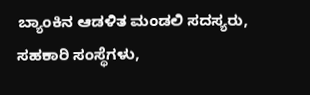ಬ್ಯಾಂಕಿನ ಆಡಳಿತ ಮಂಡಲಿ ಸದಸ್ಯರು, ಸಹಕಾರಿ ಸಂಸ್ಥೆಗಳು,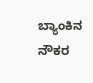ಬ್ಯಾಂಕಿನ ನೌಕರ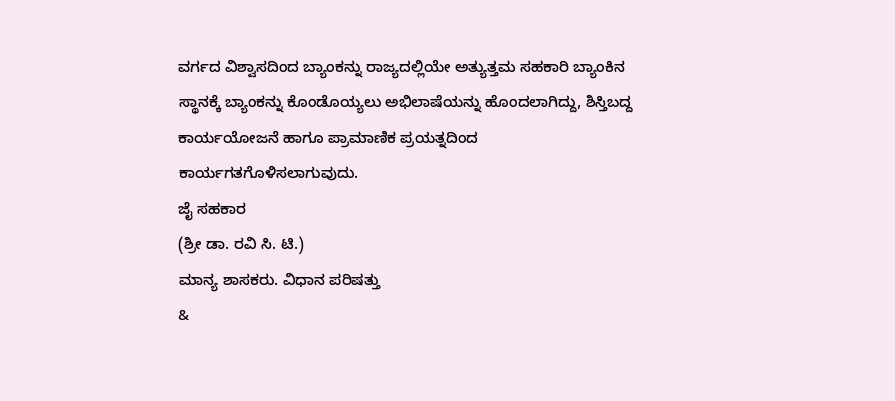ವರ್ಗದ ವಿಶ್ವಾಸದಿಂದ ಬ್ಯಾಂಕನ್ನು ರಾಜ್ಯದಲ್ಲಿಯೇ ಅತ್ಯುತ್ತಮ ಸಹಕಾರಿ ಬ್ಯಾಂಕಿನ ಸ್ಥಾನಕ್ಕೆ ಬ್ಯಾಂಕನ್ನು ಕೊಂಡೊಯ್ಯಲು ಅಭಿಲಾಷೆಯನ್ನು ಹೊಂದಲಾಗಿದ್ದು, ಶಿಸ್ತಿಬದ್ದ ಕಾರ್ಯಯೋಜನೆ ಹಾಗೂ ಪ್ರಾಮಾಣಿಕ ಪ್ರಯತ್ನದಿಂದ ಕಾರ್ಯಗತಗೊಳಿಸಲಾಗುವುದು.
ಜೈ ಸಹಕಾರ
(ಶ್ರೀ ಡಾ. ರವಿ ಸಿ. ಟಿ.)
ಮಾನ್ಯ ಶಾಸಕರು. ವಿಧಾನ ಪರಿಷತ್ತು
&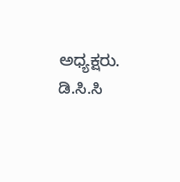ಅಧ್ಯಕ್ಷರು. ಡಿ.ಸಿ.ಸಿ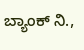ಬ್ಯಾಂಕ್ ನಿ.,